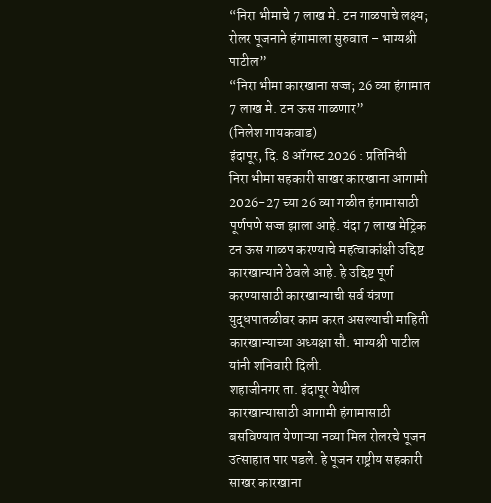“निरा भीमाचे 7 लाख मे. टन गाळपाचे लक्ष्य; रोलर पूजनाने हंगामाला सुरुवात – भाग्यश्री पाटील”
“निरा भीमा कारखाना सज्ज; 26 व्या हंगामात 7 लाख मे. टन ऊस गाळणार”
(निलेश गायकवाड)
इंदापूर, दि. 8 ऑगस्ट 2026 : प्रतिनिधी
निरा भीमा सहकारी साखर कारखाना आगामी 2026-27 च्या 26 व्या गळीत हंगामासाठी पूर्णपणे सज्ज झाला आहे. यंदा 7 लाख मेट्रिक टन ऊस गाळप करण्याचे महत्वाकांक्षी उद्दिष्ट कारखान्याने ठेवले आहे. हे उद्दिष्ट पूर्ण करण्यासाठी कारखान्याची सर्व यंत्रणा युद्धपातळीवर काम करत असल्याची माहिती कारखान्याच्या अध्यक्षा सौ. भाग्यश्री पाटील यांनी शनिवारी दिली.
शहाजीनगर ता. इंदापूर येथील कारखान्यासाठी आगामी हंगामासाठी बसविण्यात येणाऱ्या नव्या मिल रोलरचे पूजन उत्साहात पार पडले. हे पूजन राष्ट्रीय सहकारी साखर कारखाना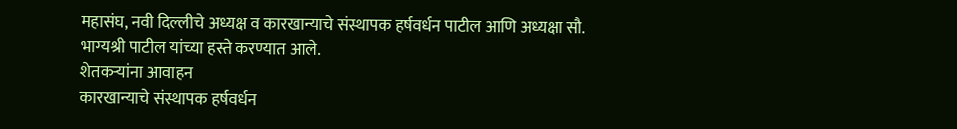महासंघ, नवी दिल्लीचे अध्यक्ष व कारखान्याचे संस्थापक हर्षवर्धन पाटील आणि अध्यक्षा सौ. भाग्यश्री पाटील यांच्या हस्ते करण्यात आले.
शेतकऱ्यांना आवाहन
कारखान्याचे संस्थापक हर्षवर्धन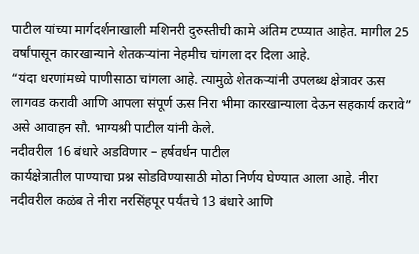पाटील यांच्या मार्गदर्शनाखाली मशिनरी दुरुस्तीची कामे अंतिम टप्प्यात आहेत. मागील 25 वर्षांपासून कारखान्याने शेतकऱ्यांना नेहमीच चांगला दर दिला आहे.
“यंदा धरणांमध्ये पाणीसाठा चांगला आहे. त्यामुळे शेतकऱ्यांनी उपलब्ध क्षेत्रावर ऊस लागवड करावी आणि आपला संपूर्ण ऊस निरा भीमा कारखान्याला देऊन सहकार्य करावे” असे आवाहन सौ. भाग्यश्री पाटील यांनी केले.
नदीवरील 16 बंधारे अडविणार – हर्षवर्धन पाटील
कार्यक्षेत्रातील पाण्याचा प्रश्न सोडविण्यासाठी मोठा निर्णय घेण्यात आला आहे. नीरा नदीवरील कळंब ते नीरा नरसिंहपूर पर्यंतचे 13 बंधारे आणि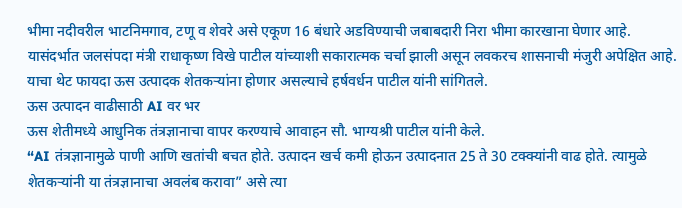भीमा नदीवरील भाटनिमगाव, टणू व शेवरे असे एकूण 16 बंधारे अडविण्याची जबाबदारी निरा भीमा कारखाना घेणार आहे.
यासंदर्भात जलसंपदा मंत्री राधाकृष्ण विखे पाटील यांच्याशी सकारात्मक चर्चा झाली असून लवकरच शासनाची मंजुरी अपेक्षित आहे. याचा थेट फायदा ऊस उत्पादक शेतकऱ्यांना होणार असल्याचे हर्षवर्धन पाटील यांनी सांगितले.
ऊस उत्पादन वाढीसाठी AI वर भर
ऊस शेतीमध्ये आधुनिक तंत्रज्ञानाचा वापर करण्याचे आवाहन सौ. भाग्यश्री पाटील यांनी केले.
“AI तंत्रज्ञानामुळे पाणी आणि खतांची बचत होते. उत्पादन खर्च कमी होऊन उत्पादनात 25 ते 30 टक्क्यांनी वाढ होते. त्यामुळे शेतकऱ्यांनी या तंत्रज्ञानाचा अवलंब करावा” असे त्या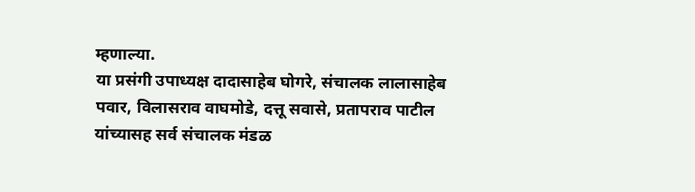म्हणाल्या.
या प्रसंगी उपाध्यक्ष दादासाहेब घोगरे, संचालक लालासाहेब पवार, विलासराव वाघमोडे, दत्तू सवासे, प्रतापराव पाटील यांच्यासह सर्व संचालक मंडळ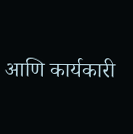आणि कार्यकारी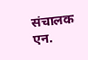संचालक एन.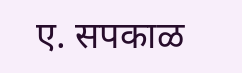ए. सपकाळ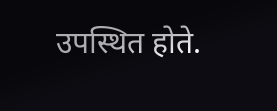उपस्थित होते.